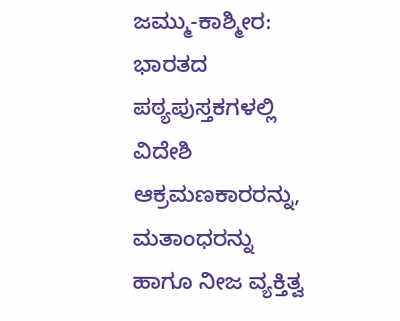ಜಮ್ಮು-ಕಾಶ್ಮೀರ: ಭಾರತದ ಪಠ್ಯಪುಸ್ತಕಗಳಲ್ಲಿ ವಿದೇಶಿ ಆಕ್ರಮಣಕಾರರನ್ನು, ಮತಾಂಧರನ್ನು ಹಾಗೂ ನೀಜ ವ್ಯಕ್ತಿತ್ವ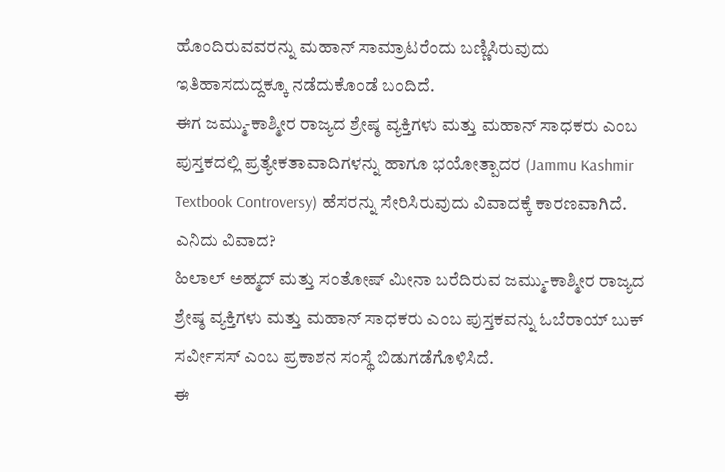ಹೊಂದಿರುವವರನ್ನು ಮಹಾನ್ ಸಾಮ್ರಾಟರೆಂದು ಬಣ್ಣಿಸಿರುವುದು ಇತಿಹಾಸದುದ್ದಕ್ಕೂ ನಡೆದುಕೊಂಡೆ ಬಂದಿದೆ.
ಈಗ ಜಮ್ಮು-ಕಾಶ್ಮೀರ ರಾಜ್ಯದ ಶ್ರೇಷ್ಠ ವ್ಯಕ್ತಿಗಳು ಮತ್ತು ಮಹಾನ್ ಸಾಧಕರು ಎಂಬ ಪುಸ್ತಕದಲ್ಲಿ ಪ್ರತ್ಯೇಕತಾವಾದಿಗಳನ್ನು ಹಾಗೂ ಭಯೋತ್ಪಾದರ (Jammu Kashmir Textbook Controversy) ಹೆಸರನ್ನು ಸೇರಿಸಿರುವುದು ವಿವಾದಕ್ಕೆ ಕಾರಣವಾಗಿದೆ.
ಎನಿದು ವಿವಾದ?
ಹಿಲಾಲ್ ಅಹ್ಮದ್ ಮತ್ತು ಸಂತೋಷ್ ಮೀನಾ ಬರೆದಿರುವ ಜಮ್ಮು-ಕಾಶ್ಮೀರ ರಾಜ್ಯದ ಶ್ರೇಷ್ಠ ವ್ಯಕ್ತಿಗಳು ಮತ್ತು ಮಹಾನ್ ಸಾಧಕರು ಎಂಬ ಪುಸ್ತಕವನ್ನು ಓಬೆರಾಯ್ ಬುಕ್ ಸರ್ವೀಸಸ್ ಎಂಬ ಪ್ರಕಾಶನ ಸಂಸ್ಥೆ ಬಿಡುಗಡೆಗೊಳಿಸಿದೆ.
ಈ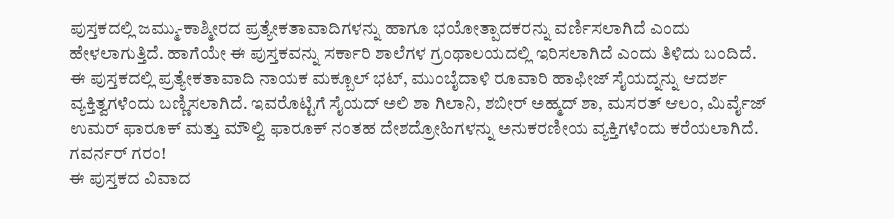ಪುಸ್ತಕದಲ್ಲಿ ಜಮ್ಮು-ಕಾಶ್ಮೀರದ ಪ್ರತ್ಯೇಕತಾವಾದಿಗಳನ್ನು ಹಾಗೂ ಭಯೋತ್ಪಾದಕರನ್ನು ವರ್ಣಿಸಲಾಗಿದೆ ಎಂದು ಹೇಳಲಾಗುತ್ತಿದೆ. ಹಾಗೆಯೇ ಈ ಪುಸ್ತಕವನ್ನು ಸರ್ಕಾರಿ ಶಾಲೆಗಳ ಗ್ರಂಥಾಲಯದಲ್ಲಿ ಇರಿಸಲಾಗಿದೆ ಎಂದು ತಿಳಿದು ಬಂದಿದೆ.
ಈ ಪುಸ್ತಕದಲ್ಲಿ ಪ್ರತ್ಯೇಕತಾವಾದಿ ನಾಯಕ ಮಕ್ಬೂಲ್ ಭಟ್, ಮುಂಬೈದಾಳಿ ರೂವಾರಿ ಹಾಫೀಜ್ ಸೈಯದ್ನನ್ನು ಆದರ್ಶ ವ್ಯಕ್ತಿತ್ವಗಳೆಂದು ಬಣ್ಣಿಸಲಾಗಿದೆ. ಇವರೊಟ್ಟಿಗೆ ಸೈಯದ್ ಅಲಿ ಶಾ ಗಿಲಾನಿ, ಶಬೀರ್ ಅಹ್ಮದ್ ಶಾ, ಮಸರತ್ ಆಲಂ, ಮಿರ್ವೈಜ್ ಉಮರ್ ಫಾರೂಕ್ ಮತ್ತು ಮೌಲ್ವಿ ಫಾರೂಕ್ ನಂತಹ ದೇಶದ್ರೋಹಿಗಳನ್ನು ಅನುಕರಣೀಯ ವ್ಯಕ್ತಿಗಳೆಂದು ಕರೆಯಲಾಗಿದೆ.
ಗವರ್ನರ್ ಗರಂ!
ಈ ಪುಸ್ತಕದ ವಿವಾದ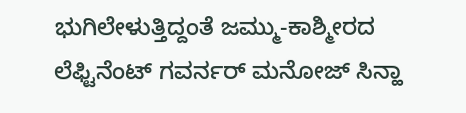ಭುಗಿಲೇಳುತ್ತಿದ್ದಂತೆ ಜಮ್ಮು-ಕಾಶ್ಮೀರದ ಲೆಫ್ಟಿನೆಂಟ್ ಗವರ್ನರ್ ಮನೋಜ್ ಸಿನ್ಹಾ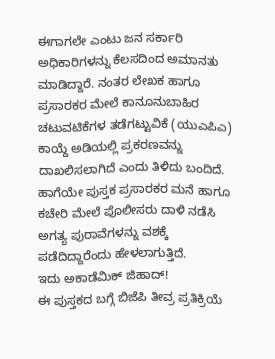ಈಗಾಗಲೇ ಎಂಟು ಜನ ಸರ್ಕಾರಿ ಅಧಿಕಾರಿಗಳನ್ನು ಕೆಲಸದಿಂದ ಅಮಾನತು ಮಾಡಿದ್ದಾರೆ. ನಂತರ ಲೇಖಕ ಹಾಗೂ ಪ್ರಸಾರಕರ ಮೇಲೆ ಕಾನೂನುಬಾಹಿರ ಚಟುವಟಿಕೆಗಳ ತಡೆಗಟ್ಟುವಿಕೆ (ಯುಎಪಿಎ) ಕಾಯ್ದೆ ಅಡಿಯಲ್ಲಿ ಪ್ರಕರಣವನ್ನು ದಾಖಲಿಸಲಾಗಿದೆ ಎಂದು ತಿಳಿದು ಬಂದಿದೆ. ಹಾಗೆಯೇ ಪುಸ್ತಕ ಪ್ರಸಾರಕರ ಮನೆ ಹಾಗೂ ಕಚೇರಿ ಮೇಲೆ ಪೊಲೀಸರು ದಾಳಿ ನಡೆಸಿ ಅಗತ್ಯ ಪುರಾವೆಗಳನ್ನು ವಶಕ್ಕೆ ಪಡೆದಿದ್ದಾರೆಂದು ಹೇಳಲಾಗುತ್ತಿದೆ.
ಇದು ಅಕಾಡೆಮಿಕ್ ಜಿಹಾದ್!
ಈ ಪುಸ್ತಕದ ಬಗ್ಗೆ ಬಿಜೆಪಿ ತೀವ್ರ ಪ್ರತಿಕ್ರಿಯೆ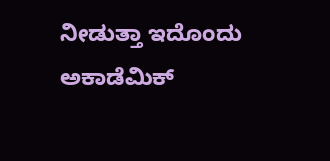ನೀಡುತ್ತಾ ಇದೊಂದು ಅಕಾಡೆಮಿಕ್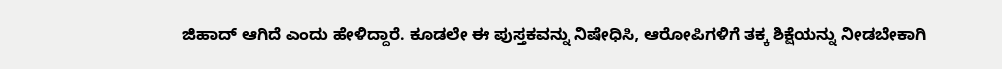ಜಿಹಾದ್ ಆಗಿದೆ ಎಂದು ಹೇಳಿದ್ದಾರೆ. ಕೂಡಲೇ ಈ ಪುಸ್ತಕವನ್ನು ನಿಷೇಧಿಸಿ, ಆರೋಪಿಗಳಿಗೆ ತಕ್ಕ ಶಿಕ್ಷೆಯನ್ನು ನೀಡಬೇಕಾಗಿ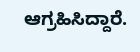ಆಗ್ರಹಿಸಿದ್ದಾರೆ.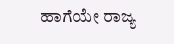ಹಾಗೆಯೇ ರಾಜ್ಯ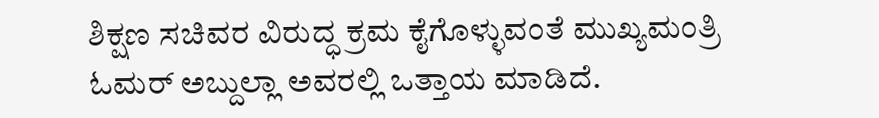ಶಿಕ್ಷಣ ಸಚಿವರ ವಿರುದ್ಧ ಕ್ರಮ ಕೈಗೊಳ್ಳುವಂತೆ ಮುಖ್ಯಮಂತ್ರಿ ಓಮರ್ ಅಬ್ದುಲ್ಲಾ ಅವರಲ್ಲಿ ಒತ್ತಾಯ ಮಾಡಿದೆ.